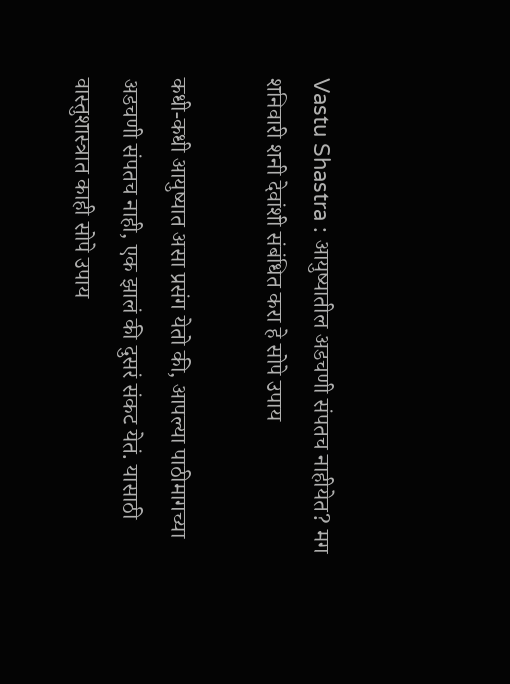Vastu Shastra : आयुष्यातील अडचणी संपतच नाहीयेत? मग शनिवारी शनी देवांशी संबंधित करा हे सोपे उपाय

कधी-कधी आयुष्यात असा प्रसंग येतो की, आपल्या पाठीमागच्या अडचणी संपतच नाही, एक झालं की दुसरं संकट येतं. यासाठी वास्तुशास्त्रात काही सोपे उपाय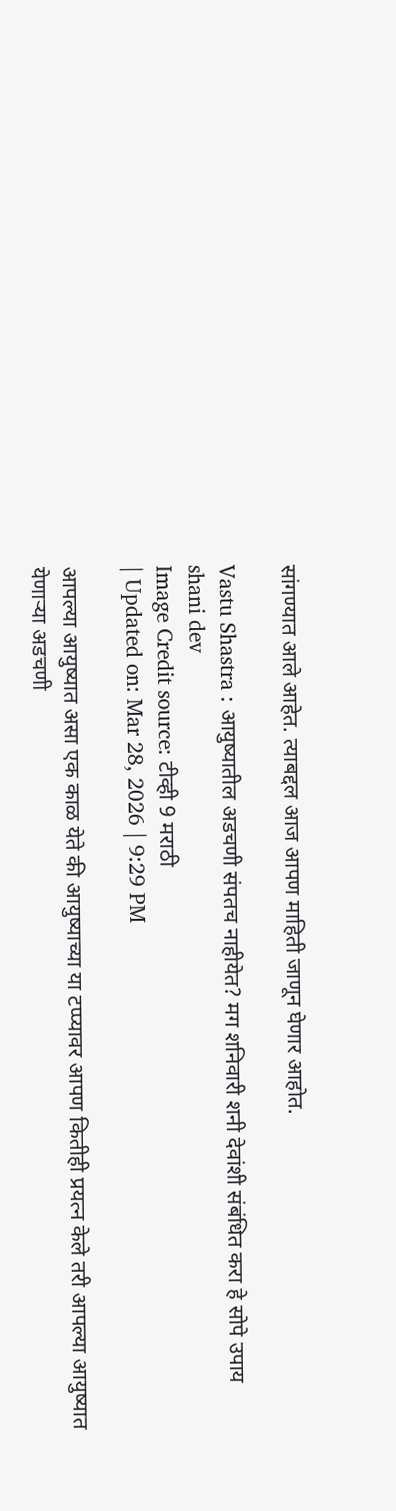सांगण्यात आले आहेत. त्याबद्दल आज आपण माहिती जाणून घेणार आहोत.

Vastu Shastra : आयुष्यातील अडचणी संपतच नाहीयेत? मग शनिवारी शनी देवांशी संबंधित करा हे सोपे उपाय
shani dev
Image Credit source: टीव्ही 9 मराठी
| Updated on: Mar 28, 2026 | 9:29 PM

आपल्या आयुष्यात असा एक काळ येते की आयुष्याच्या या टप्प्यावर आपण कितीही प्रयत्न केले तरी आपल्या आयुष्यात येणाऱ्या अडचणी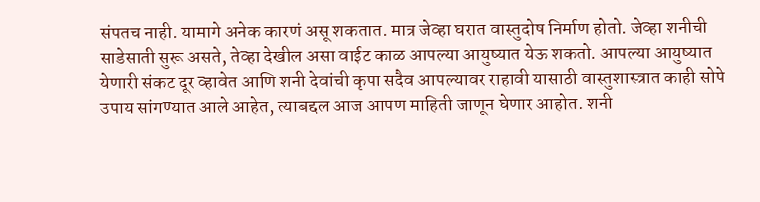संपतच नाही. यामागे अनेक कारणं असू शकतात. मात्र जेव्हा घरात वास्तुदोष निर्माण होतो. जेव्हा शनीची साडेसाती सुरू असते, तेव्हा देखील असा वाईट काळ आपल्या आयुष्यात येऊ शकतो. आपल्या आयुष्यात येणारी संकट दूर व्हावेत आणि शनी देवांची कृपा सदैव आपल्यावर राहावी यासाठी वास्तुशास्त्रात काही सोपे उपाय सांगण्यात आले आहेत, त्याबद्दल आज आपण माहिती जाणून घेणार आहोत. शनी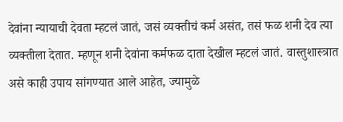देवांना न्यायाची देवता म्हटलं जातं, जसं व्यक्तीचं कर्म असंत, तसं फळ शनी देव त्या व्यक्तीला देतात. म्हणून शनी देवांना कर्मफळ दाता देखील म्हटलं जातं. वास्तुशास्त्रात असे काही उपाय सांगण्यात आले आहेत, ज्यामुळे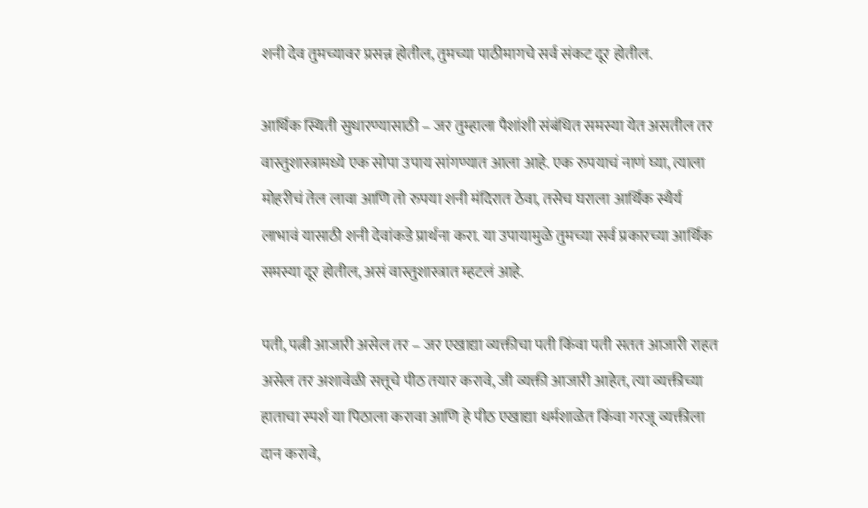शनी देव तुमच्यावर प्रसन्न होतील, तुमच्या पाठीमागचे सर्व संकट दूर होतील.

आर्थिक स्थिती सुधारण्यासाठी – जर तुम्हाला पैशांशी संबंधित समस्या येत असतील तर वास्तुशास्त्रामध्ये एक सोपा उपाय सांगण्यात आला आहे. एक रुपयाचं नाणं घ्या, त्याला मोहरीचं तेल लावा आणि तो रुपया शनी मंदिरात ठेवा, तसेच घराला आर्थिक स्थैर्य लाभावं यासाठी शनी देवांकडे प्रार्थना करा. या उपायामुळे तुमच्या सर्व प्रकारच्या आर्थिक समस्या दूर होतील, असं वास्तुशास्त्रात म्हटलं आहे.

पती, पत्नी आजारी असेल तर – जर एखाद्या व्यक्तीचा पती किंवा पती सतत आजारी राहत असेल तर अशावेळी सत्तूचे पीठ तयार करावे, जी व्यक्ती आजारी आहेत, त्या व्यक्तीच्या हाताचा स्पर्श या पिठाला करावा आणि हे पीठ एखाद्या धर्मशाळेत किंवा गरजू व्यक्तीला दान करावे,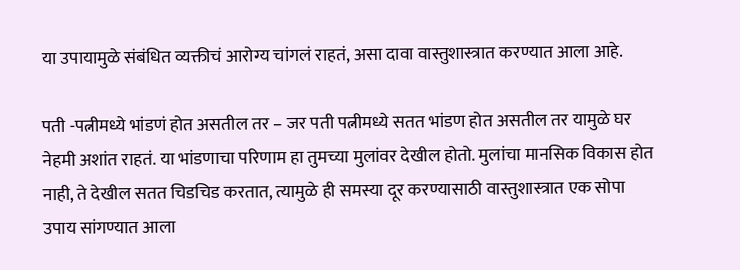या उपायामुळे संबंधित व्यक्तीचं आरोग्य चांगलं राहतं, असा दावा वास्तुशास्त्रात करण्यात आला आहे.

पती -पत्नीमध्ये भांडणं होत असतील तर – जर पती पत्नीमध्ये सतत भांडण होत असतील तर यामुळे घर नेहमी अशांत राहतं. या भांडणाचा परिणाम हा तुमच्या मुलांवर देखील होतो. मुलांचा मानसिक विकास होत नाही, ते देखील सतत चिडचिड करतात, त्यामुळे ही समस्या दूर करण्यासाठी वास्तुशास्त्रात एक सोपा उपाय सांगण्यात आला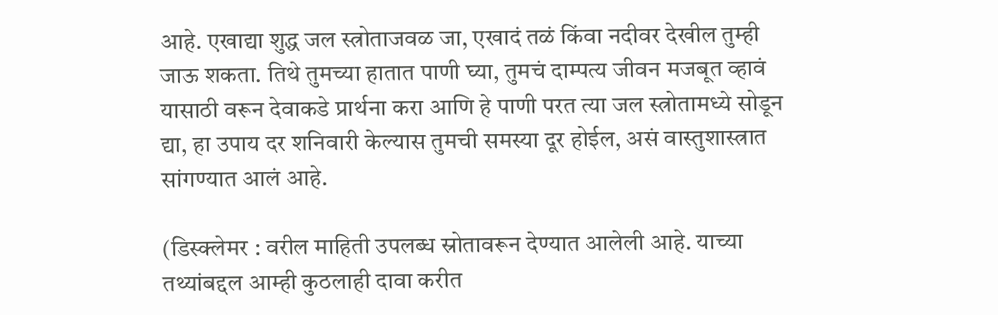आहे. एखाद्या शुद्ध जल स्त्रोताजवळ जा, एखादं तळं किंवा नदीवर देखील तुम्ही जाऊ शकता. तिथे तुमच्या हातात पाणी घ्या, तुमचं दाम्पत्य जीवन मजबूत व्हावं यासाठी वरून देवाकडे प्रार्थना करा आणि हे पाणी परत त्या जल स्त्रोतामध्ये सोडून द्या, हा उपाय दर शनिवारी केल्यास तुमची समस्या दूर होईल, असं वास्तुशास्त्रात सांगण्यात आलं आहे.

(डिस्क्लेमर : वरील माहिती उपलब्ध स्रोतावरून देण्यात आलेली आहे. याच्या तथ्यांबद्दल आम्ही कुठलाही दावा करीत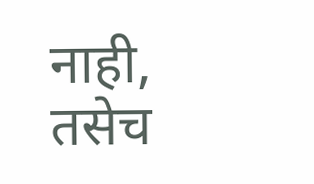नाही, तसेच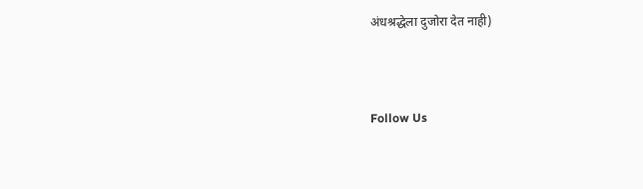अंधश्रद्धेला दुजोरा देत नाही)



Follow Us